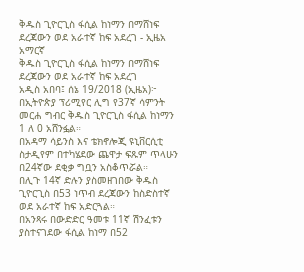ቅዱስ ጊዮርጊስ ፋሲል ከነማን በማሸነፍ ደረጃውን ወደ አራተኛ ከፍ አደረገ - ኢዜአ አማርኛ
ቅዱስ ጊዮርጊስ ፋሲል ከነማን በማሸነፍ ደረጃውን ወደ አራተኛ ከፍ አደረገ
አዲስ አበባ፤ ሰኔ 19/2018 (ኢዜአ)፦ በኢትዮጵያ ፕሪሚየር ሊግ የ37ኛ ሳምንት መርሐ ግብር ቅዱስ ጊዮርጊስ ፋሲል ከነማን 1 ለ 0 አሸንፏል።
በአዳማ ሳይንስ እና ቴክኖሎጂ ዩኒቨርሲቲ ስታዲየም በተካሄደው ጨዋታ ፍጹም ጥላሁን በ24ኛው ደቂቃ ግቧን አስቆጥሯል።
በሊጉ 14ኛ ድሉን ያስመዘገበው ቅዱስ ጊዮርጊስ በ53 ነጥብ ደረጃውን ከስድስተኛ ወደ አራተኛ ከፍ አድርጓል።
በአንጻሩ በውድድር ዓመቱ 11ኛ ሽንፈቱን ያስተናገደው ፋሲል ከነማ በ52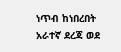ነጥብ ከነበረበት አራተኛ ደረጃ ወደ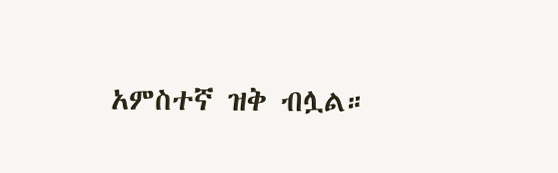አምስተኛ ዝቅ ብሏል።